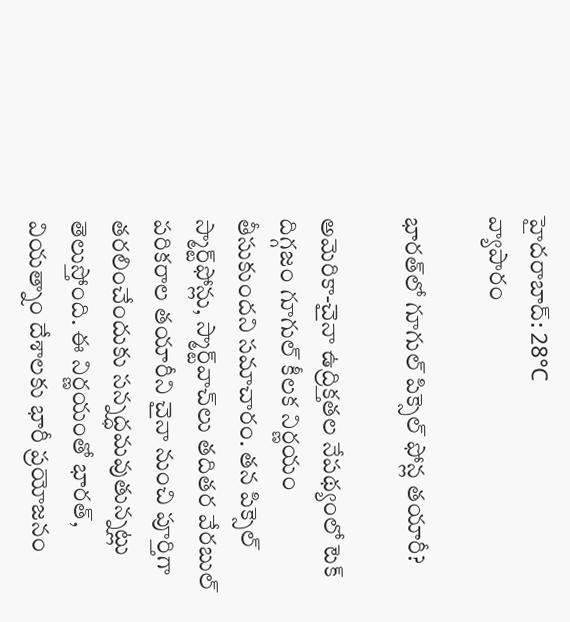హైదరాబాద్: 28°C
వ్యాపారం

భారత్‌లో గూగుల్ పిక్సెల్ ఫోన్ల తయారీ?

అమెరికా-చైనా ఉద్రిక్తతల నేపథ్యంలో టెక్ దిగ్గజం గూగుల్ కీలక నిర్ణయం తీసుకుందని సమాచారం. తన పిక్సెల్ స్మార్ట్‌ఫోన్లు, స్మార్ట్‌వాచ్‌లు తదితర వేరబుల్ పరికరాల తయారీని చైనా నుంచి పూర్తిగా తరలించేందుకు సన్నద్ధమవుతున్నట్లు తెలుస్తోంది. ఈ నిర్ణయంతో భారత్, వియత్నాం దేశాలకు భారీ ప్రయోజనం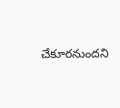చేకూరనుందని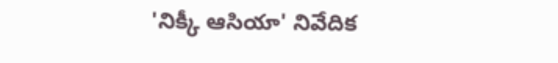'నిక్కీ ఆసియా' నివేదిక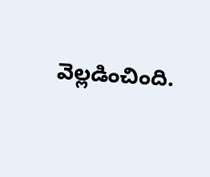వెల్లడించింది.